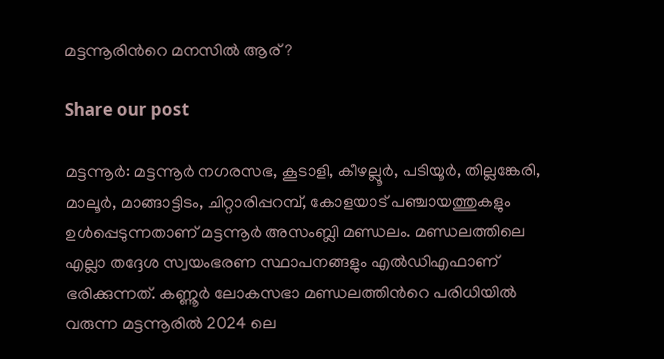മട്ടന്നൂരിന്‍റെ മനസിൽ ആര് ‍?

Share our post

മട്ടന്നൂർ: മട്ടന്നൂർ നഗരസഭ, കൂടാളി, കീഴല്ലൂർ, പടിയൂർ, തില്ലങ്കേരി, മാലൂർ, മാങ്ങാട്ടിടം, ചിറ്റാരിപ്പറമ്പ്, കോളയാട് പഞ്ചായത്തുകളും ഉൾപ്പെടുന്നതാണ് മട്ടന്നൂർ അസംബ്ലി മണ്ഡലം. മണ്ഡലത്തിലെ എല്ലാ തദ്ദേശ സ്വയംഭരണ സ്ഥാപനങ്ങളും എൽഡിഎഫാണ് ഭരിക്കുന്നത്. കണ്ണൂർ ലോകസഭാ മണ്ഡലത്തിന്‍റെ പരിധിയിൽ വരുന്ന മട്ടന്നൂരിൽ 2024 ലെ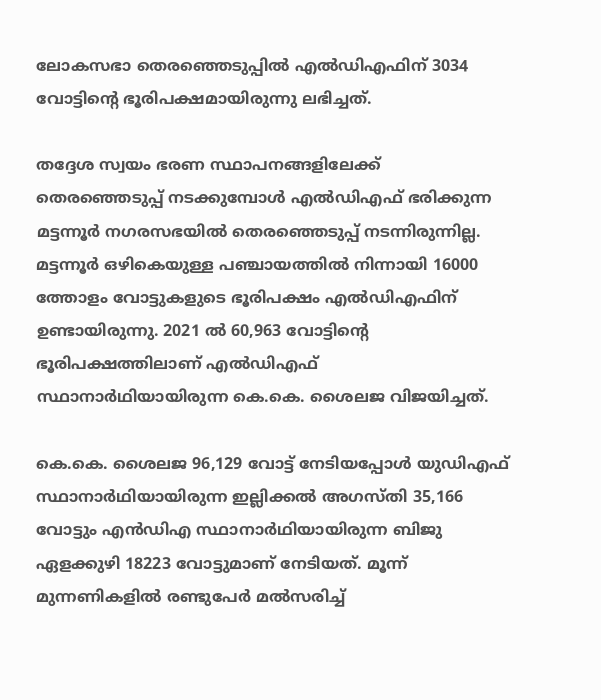ലോകസഭാ തെരഞ്ഞെടുപ്പിൽ എൽഡിഎഫിന് 3034 വോട്ടിന്‍റെ ഭൂരിപക്ഷമായിരുന്നു ലഭിച്ചത്.

തദ്ദേശ സ്വയം ഭരണ സ്ഥാപനങ്ങളിലേക്ക് തെരഞ്ഞെടുപ്പ് നടക്കുമ്പോൾ എൽഡിഎഫ് ഭരിക്കുന്ന മട്ടന്നൂർ നഗരസഭയിൽ തെരഞ്ഞെടുപ്പ് നടന്നിരുന്നില്ല. മട്ടന്നൂർ ഒഴികെയുള്ള പഞ്ചായത്തിൽ നിന്നായി 16000 ത്തോളം വോട്ടുകളുടെ ഭൂരിപക്ഷം എൽഡിഎഫിന് ഉണ്ടായിരുന്നു. 2021 ൽ 60,963 വോട്ടിന്‍റെ ഭൂരിപക്ഷത്തിലാണ് എൽഡിഎഫ് സ്ഥാനാർഥിയായിരുന്ന കെ.കെ. ശൈലജ വിജയിച്ചത്.

കെ.കെ. ശൈലജ 96,129 വോട്ട് നേടിയപ്പോൾ യുഡിഎഫ് സ്ഥാനാർഥിയായിരുന്ന ഇല്ലിക്കൽ അഗസ്‌തി 35,166 വോട്ടും എൻഡിഎ സ്ഥാനാർഥിയായിരുന്ന ബിജു ഏളക്കുഴി 18223 വോട്ടുമാണ് നേടിയത്. മൂന്ന് മുന്നണികളിൽ രണ്ടുപേർ മൽസരിച്ച്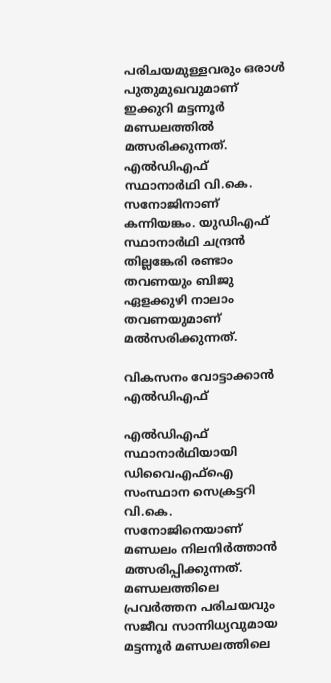പരിചയമുള്ളവരും ഒരാൾ പുതുമുഖവുമാണ് ഇക്കുറി മട്ടന്നൂർ മണ്ഡലത്തിൽ മത്സരിക്കുന്നത്. എൽഡിഎഫ് സ്ഥാനാർഥി വി.കെ. സനോജിനാണ് കന്നിയങ്കം. യുഡിഎഫ് സ്ഥാനാർഥി ചന്ദ്രൻ തില്ലങ്കേരി രണ്ടാം തവണയും ബിജു ഏളക്കുഴി നാലാം തവണയുമാണ് മൽസരിക്കുന്നത്.

വികസനം വോട്ടാക്കാൻ എൽഡിഎഫ്

എൽഡിഎഫ് സ്ഥാനാർഥിയായി ഡിവൈഎഫ്ഐ സംസ്ഥാന സെക്രട്ടറി വി.കെ. സനോജിനെയാണ് മണ്ഡലം നിലനിർത്താൻ മത്സരിപ്പിക്കുന്നത്. മണ്ഡലത്തിലെ പ്രവർത്തന പരിചയവും സജീവ സാന്നിധ്യവുമായ മട്ടന്നൂർ മണ്ഡലത്തിലെ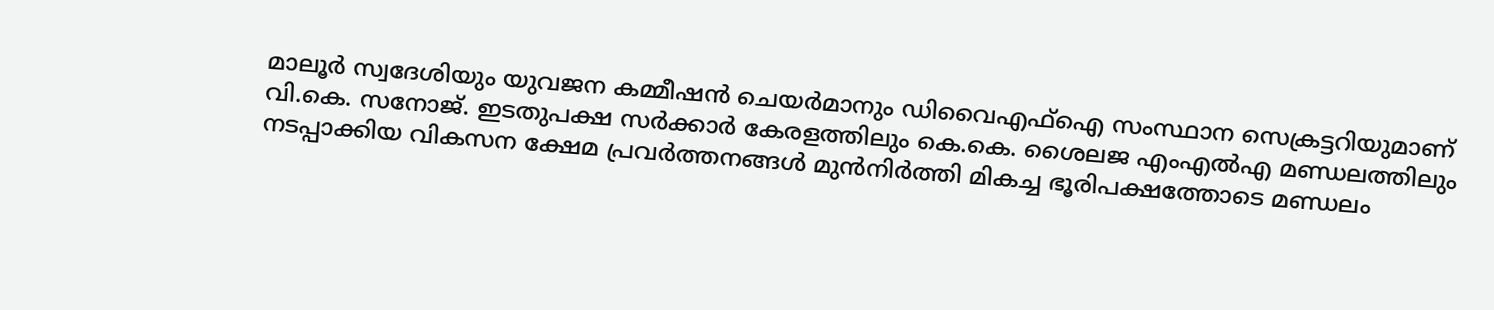മാലൂർ സ്വദേശിയും യുവജന കമ്മീഷൻ ചെയർമാനും ഡിവൈഎഫ്ഐ സംസ്ഥാന സെക്രട്ടറിയുമാണ് വി.കെ. സനോജ്. ഇടതുപക്ഷ സർക്കാർ കേരളത്തിലും കെ.കെ. ശൈലജ എംഎൽഎ മണ്ഡലത്തിലും നടപ്പാക്കിയ വികസന ക്ഷേമ പ്രവർത്തനങ്ങൾ മുൻനിർത്തി മികച്ച ഭൂരിപക്ഷത്തോടെ മണ്ഡലം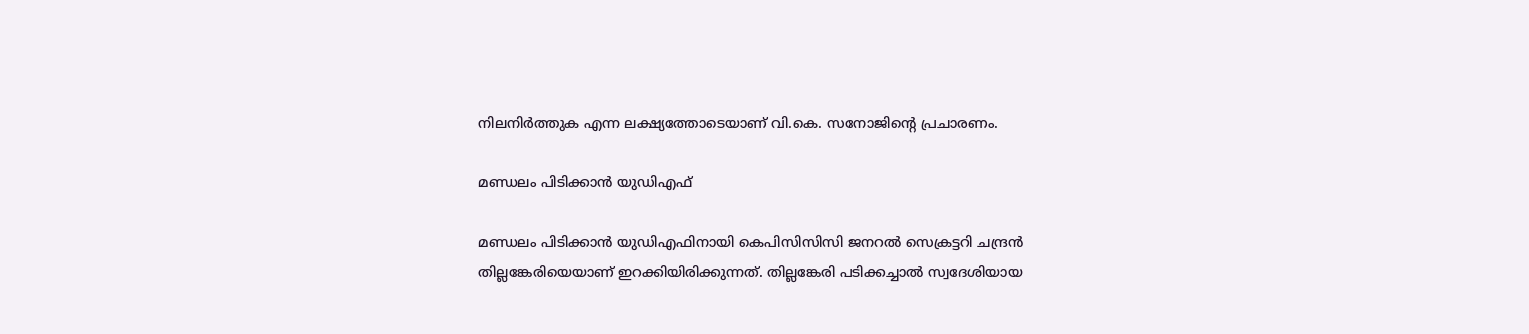നിലനിർത്തുക എന്ന ലക്ഷ്യത്തോടെയാണ് വി.കെ. സനോജിന്‍റെ പ്രചാരണം.

മണ്ഡലം പിടിക്കാൻ യുഡിഎഫ്

മണ്ഡലം പിടിക്കാൻ യുഡിഎഫിനായി കെപിസിസിസി ജനറൽ സെക്രട്ടറി ചന്ദ്രൻ തില്ലങ്കേരിയെയാണ് ഇറക്കിയിരിക്കുന്നത്. തില്ലങ്കേരി പടിക്കച്ചാൽ സ്വദേശിയായ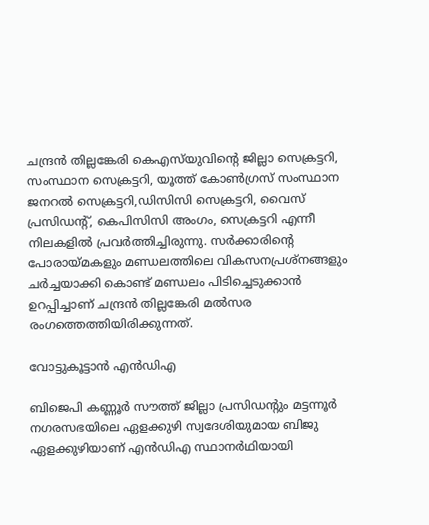ചന്ദ്രൻ തില്ലങ്കേരി കെഎസ്‌യുവിന്‍റെ ജില്ലാ സെക്രട്ടറി, സംസ്ഥാന സെക്രട്ടറി, യൂത്ത് കോൺഗ്രസ് സംസ്ഥാന ജനറൽ സെക്രട്ടറി,ഡിസിസി സെക്രട്ടറി, വൈസ് പ്രസിഡന്‍റ്, കെപിസിസി അംഗം, സെക്രട്ടറി എന്നീ നിലകളിൽ പ്രവർത്തിച്ചിരുന്നു. സർക്കാരിന്‍റെ പോരായ്മകളും മണ്ഡലത്തിലെ വികസനപ്രശ്നങ്ങളും ചർച്ചയാക്കി കൊണ്ട് മണ്ഡലം പിടിച്ചെടുക്കാൻ ഉറപ്പിച്ചാണ് ചന്ദ്രൻ തില്ലങ്കേരി മൽസര രംഗത്തെത്തിയിരിക്കുന്നത്.

വോട്ടുകൂട്ടാൻ എൻഡിഎ

ബിജെപി കണ്ണൂർ സൗത്ത് ജില്ലാ പ്രസിഡന്‍റും മട്ടന്നൂർ നഗരസഭയിലെ ഏളക്കുഴി സ്വദേശിയുമായ ബിജു ഏളക്കുഴിയാണ് എൻഡിഎ സ്ഥാനർഥിയായി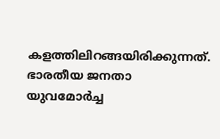കളത്തിലിറങ്ങയിരിക്കുന്നത്. ഭാരതീയ ജനതാ യുവമോർച്ച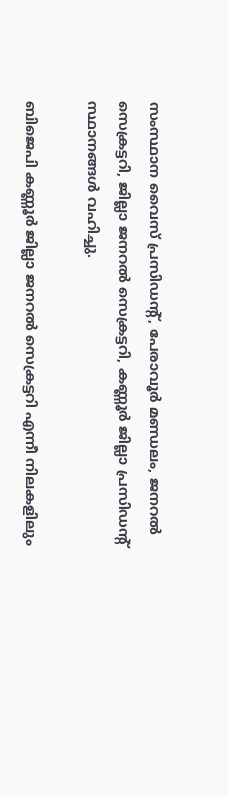സംസ്ഥാന വൈസ് പ്രസിഡന്‍റ്, പേരാവൂർ മണ്ഡലം, ജനറൽ സെക്രട്ടറി, ജില്ലാ ജനറൽ സെക്രട്ടറി, കണ്ണൂർ ജില്ലാ പ്രസിഡന്‍റ് സ്ഥാനങ്ങൾ വഹിച്ചു.

ബിജെപി കണ്ണൂർ ജില്ലാ ജനറൽ സെക്രട്ടറി എന്നീ നിലകളിലും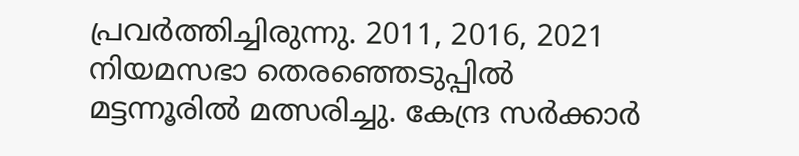പ്രവർത്തിച്ചിരുന്നു. 2011, 2016, 2021 നിയമസഭാ തെരഞ്ഞെടുപ്പിൽ മട്ടന്നൂരിൽ മത്സരിച്ചു. കേന്ദ്ര സർക്കാർ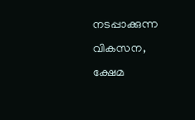നടപ്പാക്കുന്ന വികസന, ക്ഷേമ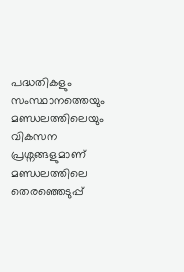പദ്ധതികളും സംസ്ഥാനത്തെയും മണ്ഡലത്തിലെയും വികസന പ്രശ്നങ്ങളുമാണ് മണ്ഡലത്തിലെ തെരഞ്ഞെടുപ്പ്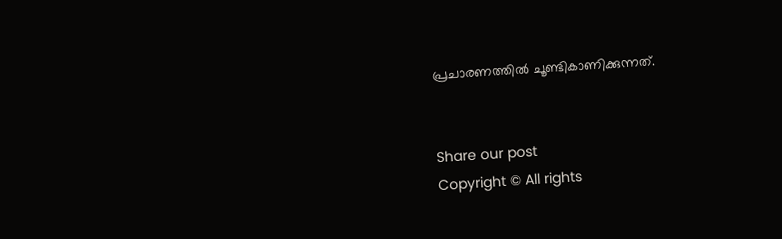പ്രചാരണത്തിൽ ചൂണ്ടികാണിക്കുന്നത്.


Share our post
Copyright © All rights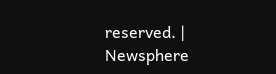reserved. | Newsphere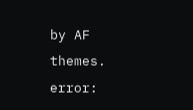by AF themes.
error: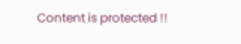Content is protected !!